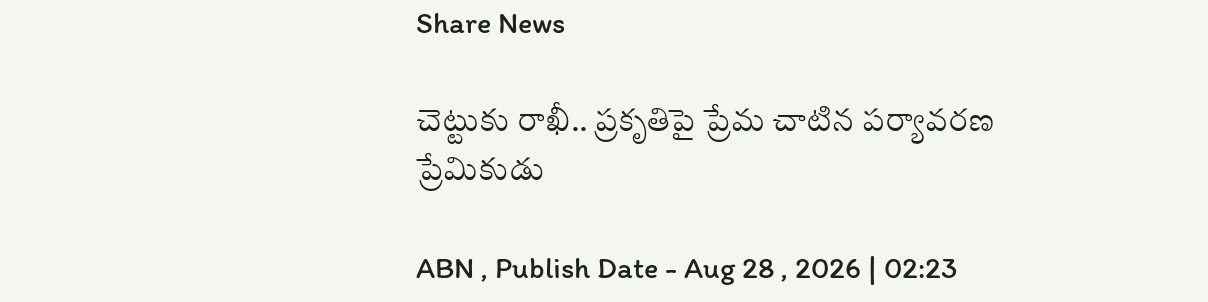Share News

చెట్టుకు రాఖీ.. ప్రకృతిపై ప్రేమ చాటిన పర్యావరణ ప్రేమికుడు

ABN , Publish Date - Aug 28 , 2026 | 02:23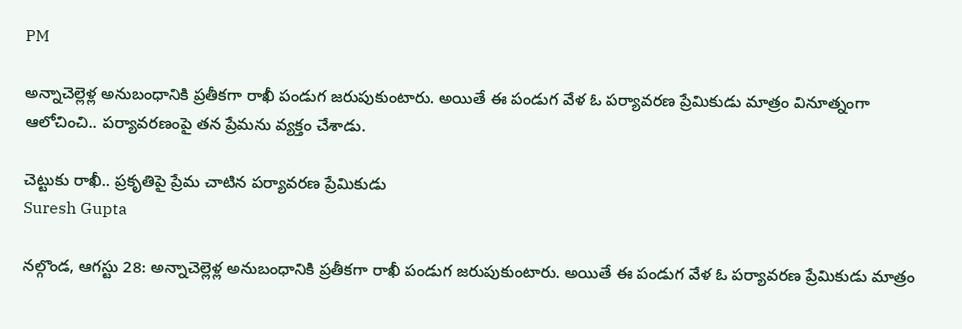PM

అన్నాచెల్లెళ్ల అనుబంధానికి ప్రతీకగా రాఖీ పండుగ జరుపుకుంటారు. అయితే ఈ పండుగ వేళ ఓ పర్యావరణ ప్రేమికుడు మాత్రం వినూత్నంగా ఆలోచించి.. పర్యావరణంపై తన ప్రేమను వ్యక్తం చేశాడు.

చెట్టుకు రాఖీ.. ప్రకృతిపై ప్రేమ చాటిన పర్యావరణ ప్రేమికుడు
Suresh Gupta

నల్గొండ, ఆగస్టు 28: అన్నాచెల్లెళ్ల అనుబంధానికి ప్రతీకగా రాఖీ పండుగ జరుపుకుంటారు. అయితే ఈ పండుగ వేళ ఓ పర్యావరణ ప్రేమికుడు మాత్రం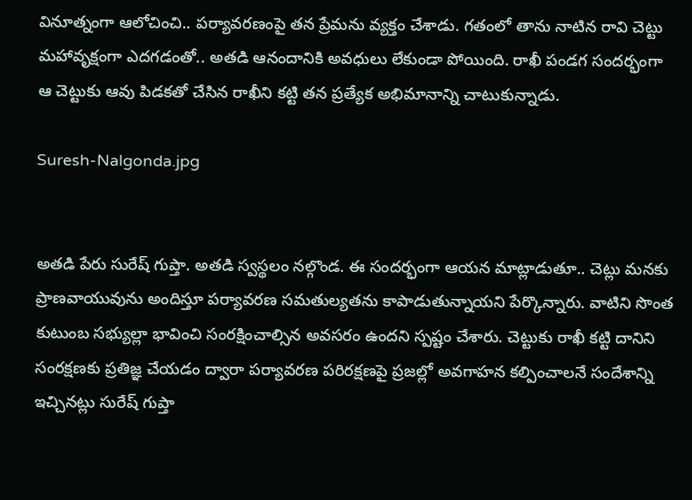వినూత్నంగా ఆలోచించి.. పర్యావరణంపై తన ప్రేమను వ్యక్తం చేశాడు. గతంలో తాను నాటిన రావి చెట్టు మహావృక్షంగా ఎదగడంతో.. అతడి ఆనందానికి అవధులు లేకుండా పోయింది. రాఖీ పండగ సందర్భంగా ఆ చెట్టుకు ఆవు పిడకతో చేసిన రాఖీని కట్టి తన ప్రత్యేక అభిమానాన్ని చాటుకున్నాడు.

Suresh-Nalgonda.jpg


అతడి పేరు సురేష్ గుప్తా. అతడి స్వస్థలం నల్గొండ. ఈ సందర్భంగా ఆయన మాట్లాడుతూ.. చెట్లు మనకు ప్రాణవాయువును అందిస్తూ పర్యావరణ సమతుల్యతను కాపాడుతున్నాయని పేర్కొన్నారు. వాటిని సొంత కుటుంబ సభ్యుల్లా భావించి సంరక్షించాల్సిన అవసరం ఉందని స్పష్టం చేశారు. చెట్టుకు రాఖీ కట్టి దానిని సంరక్షణకు ప్రతిజ్ఞ చేయడం ద్వారా పర్యావరణ పరిరక్షణపై ప్రజల్లో అవగాహన కల్పించాలనే సందేశాన్ని ఇచ్చినట్లు సురేష్ గుప్తా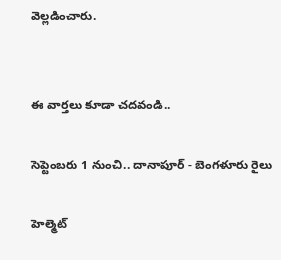వెల్లడించారు.


ఈ వార్తలు కూడా చదవండి..

సెప్టెంబరు 1 నుంచి.. దానాపూర్‌ - బెంగళూరు రైలు

హెల్మెట్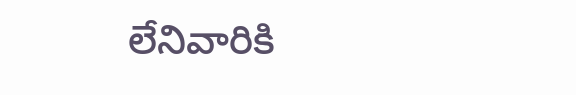లేనివారికి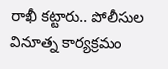రాఖీ కట్టారు.. పోలీసుల వినూత్న కార్యక్రమం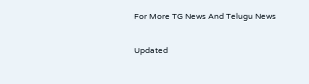For More TG News And Telugu News

Updated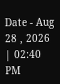Date - Aug 28 , 2026 | 02:40 PM